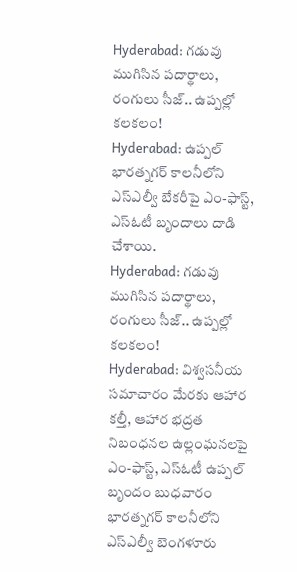Hyderabad: గడువు ముగిసిన పదార్థాలు, రంగులు సీజ్.. ఉప్పల్లో కలకలం!
Hyderabad: ఉప్పల్ భారత్నగర్ కాలనీలోని ఎస్ఎల్వీ బేకరీపై ఎం-ఫాస్ట్, ఎస్ఓటీ బృందాలు దాడి చేశాయి.
Hyderabad: గడువు ముగిసిన పదార్థాలు, రంగులు సీజ్.. ఉప్పల్లో కలకలం!
Hyderabad: విశ్వసనీయ సమాచారం మేరకు ఆహార కల్తీ, ఆహార భద్రత నిబంధనల ఉల్లంఘనలపై ఎం-ఫాస్ట్, ఎస్ఓటీ ఉప్పల్ బృందం బుధవారం భారత్నగర్ కాలనీలోని ఎస్ఎల్వీ బెంగళూరు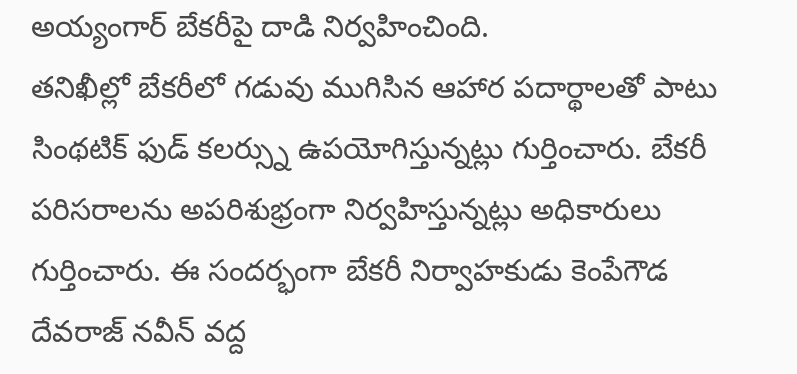అయ్యంగార్ బేకరీపై దాడి నిర్వహించింది.
తనిఖీల్లో బేకరీలో గడువు ముగిసిన ఆహార పదార్థాలతో పాటు సింథటిక్ ఫుడ్ కలర్స్ను ఉపయోగిస్తున్నట్లు గుర్తించారు. బేకరీ పరిసరాలను అపరిశుభ్రంగా నిర్వహిస్తున్నట్లు అధికారులు గుర్తించారు. ఈ సందర్భంగా బేకరీ నిర్వాహకుడు కెంపేగౌడ దేవరాజ్ నవీన్ వద్ద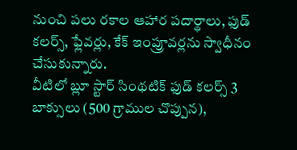నుంచి పలు రకాల ఆహార పదార్థాలు, ఫుడ్ కలర్స్, ఫ్లేవర్లు, కేక్ ఇంప్రూవర్లను స్వాధీనం చేసుకున్నారు.
వీటిలో బ్లూ స్టార్ సింథటిక్ ఫుడ్ కలర్స్ 3 బాక్సులు (500 గ్రాముల చొప్పున),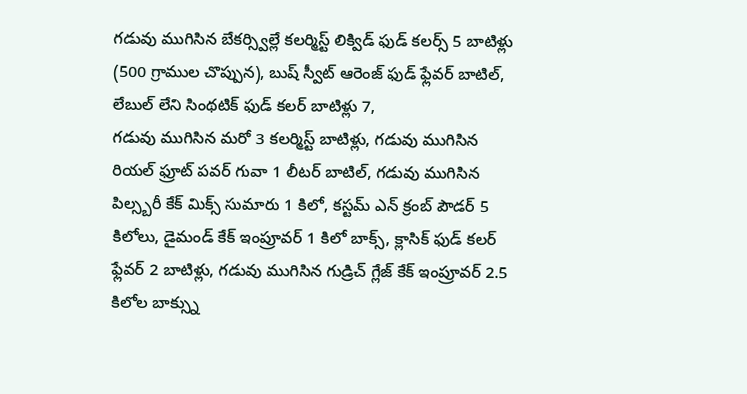గడువు ముగిసిన బేకర్స్విల్లే కలర్మిస్ట్ లిక్విడ్ ఫుడ్ కలర్స్ 5 బాటిళ్లు (500 గ్రాముల చొప్పున), బుష్ స్వీట్ ఆరెంజ్ ఫుడ్ ఫ్లేవర్ బాటిల్, లేబుల్ లేని సింథటిక్ ఫుడ్ కలర్ బాటిళ్లు 7,
గడువు ముగిసిన మరో 3 కలర్మిస్ట్ బాటిళ్లు, గడువు ముగిసిన రియల్ ఫ్రూట్ పవర్ గువా 1 లీటర్ బాటిల్, గడువు ముగిసిన పిల్స్బరీ కేక్ మిక్స్ సుమారు 1 కిలో, కస్టమ్ ఎన్ క్రంబ్ పౌడర్ 5 కిలోలు, డైమండ్ కేక్ ఇంప్రూవర్ 1 కిలో బాక్స్, క్లాసిక్ ఫుడ్ కలర్ ఫ్లేవర్ 2 బాటిళ్లు, గడువు ముగిసిన గుడ్రిచ్ గ్లేజ్ కేక్ ఇంప్రూవర్ 2.5 కిలోల బాక్స్ను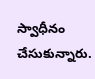స్వాధీనం చేసుకున్నారు.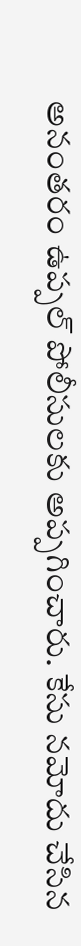అనంతరం ఉప్పల్ పోలీసులకు అప్పగించారు. కేసు నమోదు చేసిన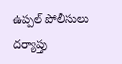ఉప్పల్ పోలీసులు దర్యాప్తు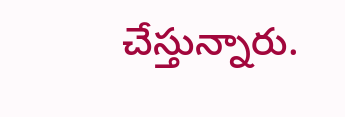చేస్తున్నారు.